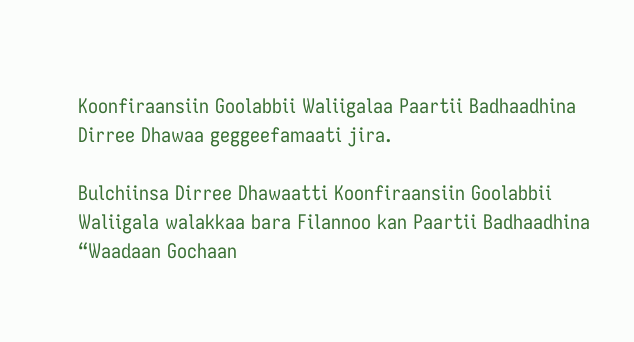Koonfiraansiin Goolabbii Waliigalaa Paartii Badhaadhina Dirree Dhawaa geggeefamaati jira.

Bulchiinsa Dirree Dhawaatti Koonfiraansiin Goolabbii Waliigala walakkaa bara Filannoo kan Paartii Badhaadhina “Waadaan Gochaan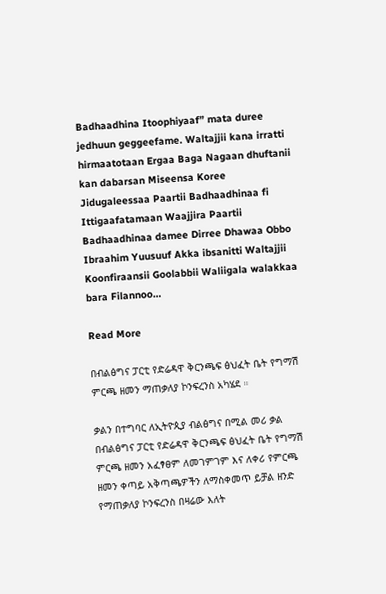Badhaadhina Itoophiyaaf” mata duree jedhuun geggeefame. Waltajjii kana irratti hirmaatotaan Ergaa Baga Nagaan dhuftanii kan dabarsan Miseensa Koree Jidugaleessaa Paartii Badhaadhinaa fi Ittigaafatamaan Waajjira Paartii Badhaadhinaa damee Dirree Dhawaa Obbo Ibraahim Yuusuuf Akka ibsanitti Waltajjii Koonfiraansii Goolabbii Waliigala walakkaa bara Filannoo…

Read More

በብልፅግና ፓርቲ የድሬዳዋ ቅርንጫፍ ፅህፈት ቤት የግማሽ ምርጫ ዘመን ማጠቃለያ ኮንፍረንስ አካሄደ ።

ቃልን በተግባር ለኢትዮጲያ ብልፅግና በሚል መሪ ቃል በብልፅግና ፓርቲ የድሬዳዋ ቅርንጫፍ ፅህፈት ቤት የግማሽ ምርጫ ዘመን አፈፃፀም ለመገምገም እና ለቀሪ የምርጫ ዘመን ቀጣይ አቅጣጫዎችን ለማስቀመጥ ይቻል ዘንድ የማጠቃለያ ኮንፍረንስ በዛሬው እለት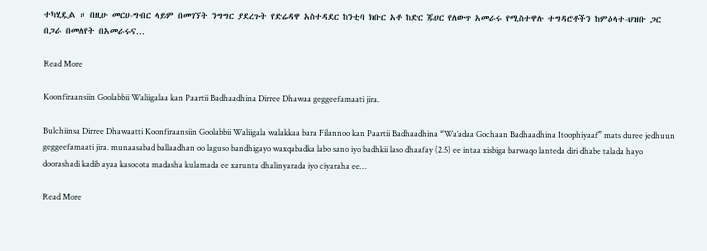ተካሂዷል ። በዚሁ መርሀ-ግብር ላይም በመገኘት ንግግር ያደረጉት የድሬዳዋ አስተዳደር ከንቲባ ክቡር አቶ ከድር ጁሀር የለውጥ አመራሩ የሚስተዋሉ ተግዳሮቶችን ከምዕላተ-ህዝቡ ጋር በጋራ በመለየት በአመራሩና…

Read More

Koonfiraansiin Goolabbii Waliigalaa kan Paartii Badhaadhina Dirree Dhawaa geggeefamaati jira.

Bulchiinsa Dirree Dhawaatti Koonfiraansiin Goolabbii Waliigala walakkaa bara Filannoo kan Paartii Badhaadhina “Wa’adaa Gochaan Badhaadhina Itoophiyaaf” mats duree jedhuun geggeefamaati jira. munaasabad ballaadhan oo laguso bandhigayo waxqabadka labo sano iyo badhkii laso dhaafay (2.5) ee intaa xisbiga barwaqo lanteda diri dhabe talada hayo doorashadi kadib ayaa kasocota madasha kulamada ee xarunta dhalinyarada iyo ciyaraha ee…

Read More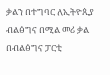ቃልን በተግባር ለኢትዮጲያ ብልፅግና በሚል መሪ ቃል በብልፅግና ፓርቲ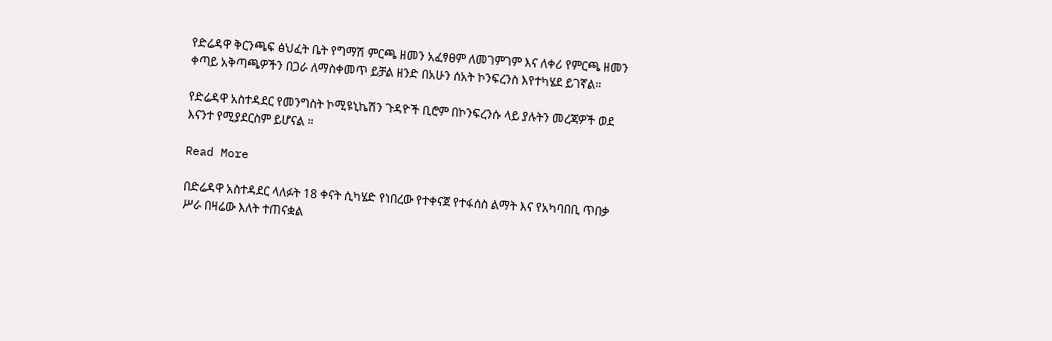የድሬዳዋ ቅርንጫፍ ፅህፈት ቤት የግማሽ ምርጫ ዘመን አፈፃፀም ለመገምገም እና ለቀሪ የምርጫ ዘመን ቀጣይ አቅጣጫዎችን በጋራ ለማስቀመጥ ይቻል ዘንድ በአሁን ሰአት ኮንፍረንስ እየተካሄደ ይገኛል።

የድሬዳዋ አስተዳደር የመንግስት ኮሚዩኒኬሽን ጉዳዮች ቢሮም በኮንፍረንሱ ላይ ያሉትን መረጃዎች ወደ እናንተ የሚያደርስም ይሆናል ።

Read More

በድሬዳዋ አስተዳደር ላለፉት 18 ቀናት ሲካሄድ የነበረው የተቀናጀ የተፋሰስ ልማት እና የአካባበቢ ጥበቃ ሥራ በዛሬው እለት ተጠናቋል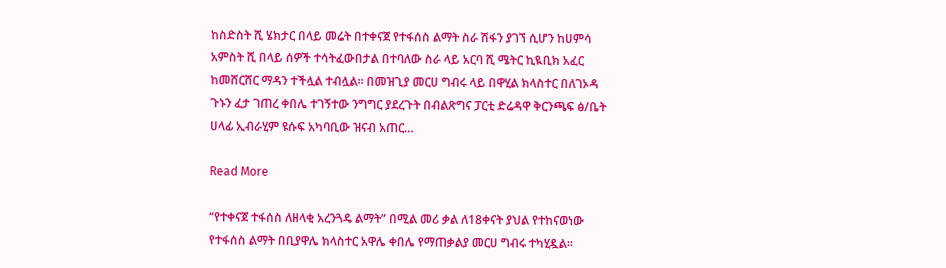ከስድስት ሺ ሄክታር በላይ መሬት በተቀናጀ የተፋሰስ ልማት ስራ ሽፋን ያገኘ ሲሆን ከሀምሳ አምስት ሺ በላይ ሰዎች ተሳትፈውበታል በተባለው ስራ ላይ አርባ ሺ ሜትር ኪዪቢክ አፈር ከመሸርሸር ማዳን ተችሏል ተብሏል። በመዝጊያ መርሀ ግብሩ ላይ በዋሂል ክላስተር በለገኦዳ ጉኑን ፈታ ገጠረ ቀበሌ ተገኝተው ንግግር ያደረጉት በብልጽግና ፓርቲ ድሬዳዋ ቅርንጫፍ ፅ/ቤት ሀላፊ ኢብራሂም ዩሱፍ አካባቢው ዝናብ አጠር…

Read More

“የተቀናጀ ተፋሰስ ለዘላቂ አረንጓዴ ልማት” በሚል መሪ ቃል ለ18ቀናት ያህል የተከናወነው የተፋሰስ ልማት በቢያዋሌ ክላስተር አዋሌ ቀበሌ የማጠቃልያ መርሀ ግብሩ ተካሂዷል።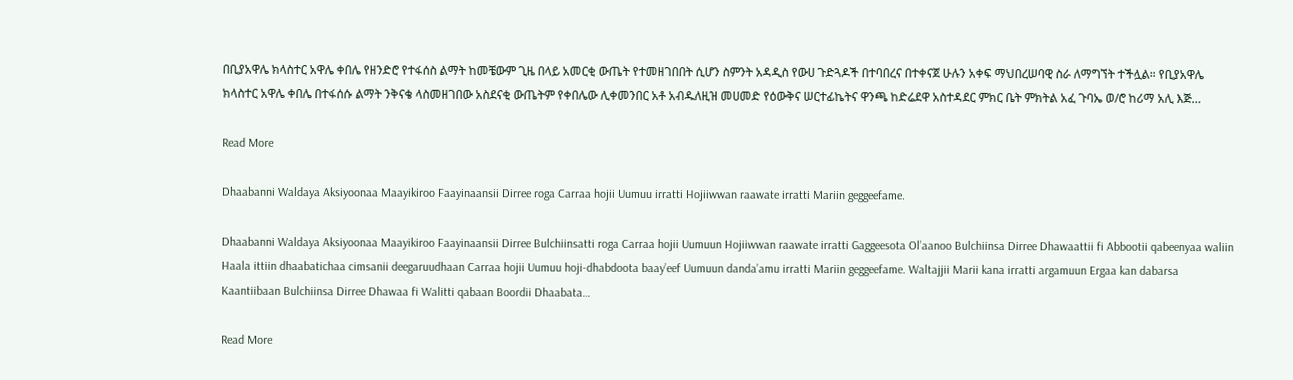በቢያአዋሌ ክላስተር አዋሌ ቀበሌ የዘንድሮ የተፋሰስ ልማት ከመቼውም ጊዜ በላይ አመርቂ ውጤት የተመዘገበበት ሲሆን ስምንት አዳዲስ የውሀ ጉድጓዶች በተባበረና በተቀናጀ ሁሉን አቀፍ ማህበረሠባዊ ስራ ለማግኘት ተችሏል። የቢያአዋሌ ክላስተር አዋሌ ቀበሌ በተፋሰሱ ልማት ንቅናቄ ላስመዘገበው አስደናቂ ውጤትም የቀበሌው ሊቀመንበር አቶ አብዱለዚዝ መሀመድ የዕውቅና ሠርተፊኬትና ዋንጫ ከድሬደዋ አስተዳደር ምክር ቤት ምክትል አፈ ጉባኤ ወ/ሮ ከሪማ አሊ እጅ…

Read More

Dhaabanni Waldaya Aksiyoonaa Maayikiroo Faayinaansii Dirree roga Carraa hojii Uumuu irratti Hojiiwwan raawate irratti Mariin geggeefame.

Dhaabanni Waldaya Aksiyoonaa Maayikiroo Faayinaansii Dirree Bulchiinsatti roga Carraa hojii Uumuun Hojiiwwan raawate irratti Gaggeesota Ol’aanoo Bulchiinsa Dirree Dhawaattii fi Abbootii qabeenyaa waliin Haala ittiin dhaabatichaa cimsanii deegaruudhaan Carraa hojii Uumuu hoji-dhabdoota baay’eef Uumuun danda’amu irratti Mariin geggeefame. Waltajjii Marii kana irratti argamuun Ergaa kan dabarsa Kaantiibaan Bulchiinsa Dirree Dhawaa fi Walitti qabaan Boordii Dhaabata…

Read More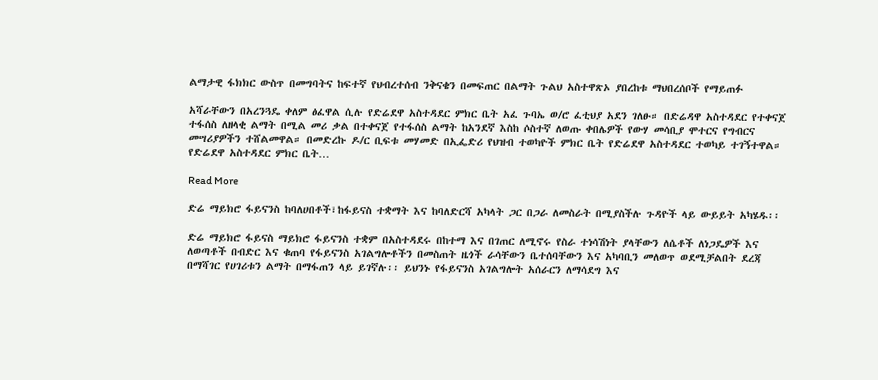ልማታዊ ፋክክር ውስጥ በመግባትና ከፍተኛ የህብረተሰብ ንቅናቄን በመፍጠር በልማት ጉልህ አስተዋጽኦ ያበረከቱ ማህበረሰቦች የማይጠፉ

አሻራቸውን በአረንጓዴ ቀለም ፅፈዋል ሲሉ የድሬደዋ አስተዳደር ምክር ቤት አፈ ጉባኤ ወ/ሮ ፈቲህያ አደን ገለፁ። በድሬዳዋ አስተዳደር የተቀናጀ ተፋሰስ ለዘላቂ ልማት በሚል መሪ ቃል በተቀናጀ የተፋሰስ ልማት ከአንደኛ እስከ ሶስተኛ ለወጡ ቀበሌዎች የውሃ መሳቢያ ሞተርና የግብርና መሣሪያዎችን ተሸልመዋል። በመድረኩ ዶ/ር ቢፍቱ መሃመድ በኢፌድሪ የህዝብ ተወካዮች ምክር ቤት የድሬደዋ አስተዳደር ተወካይ ተገኝተዋል። የድሬደዋ አስተዳደር ምክር ቤት…

Read More

ድሬ ማይክሮ ፋይናንስ ከባለሀበቶች፣ከፋይናስ ተቋማት እና ከባለድርሻ አካላት ጋር በጋራ ለመስራት በሚያስችሉ ጉዳዮች ላይ ውይይት አካሄዱ፡፡

ድሬ ማይክሮ ፋይናስ ማይክሮ ፋይናንስ ተቋም በአስተዳደሩ በከተማ እና በገጠር ለሚኖሩ የስራ ተነሳሽነት ያላቸውን ለሴቶች ለነጋዴዎች እና ለወጣቶች በብድር እና ቁጠባ የፋይናንስ አገልግሎቶችን በመስጠት ዜጎች ራሳቸውን ቤተሰባቸውን እና አካባቢን መለወጥ ወደሚቻልበት ደረጃ በማሻገር የሀገሪቱን ልማት በማፋጠን ላይ ይገኛሉ፡፡ ይህንኑ የፋይናንስ አገልግሎት አሰራርን ለማሳደግ እና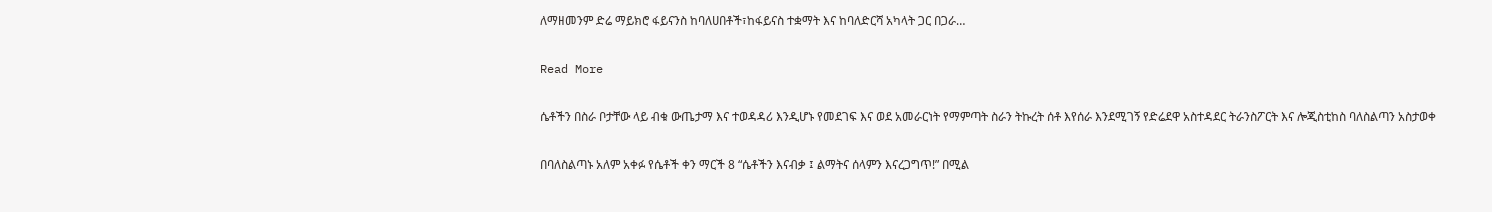ለማዘመንም ድሬ ማይክሮ ፋይናንስ ከባለሀበቶች፣ከፋይናስ ተቋማት እና ከባለድርሻ አካላት ጋር በጋራ…

Read More

ሴቶችን በስራ ቦታቸው ላይ ብቁ ውጤታማ እና ተወዳዳሪ እንዲሆኑ የመደገፍ እና ወደ አመራርነት የማምጣት ስራን ትኩረት ሰቶ እየሰራ እንደሚገኝ የድሬደዋ አስተዳደር ትራንስፖርት እና ሎጂስቲከስ ባለስልጣን አስታወቀ

በባለስልጣኑ አለም አቀፉ የሴቶች ቀን ማርች 8 “ሴቶችን እናብቃ ፤ ልማትና ሰላምን እናረጋግጥ!” በሚል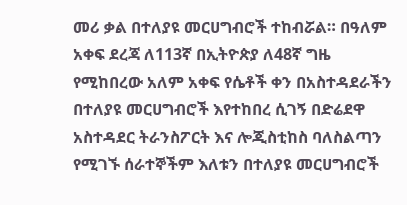መሪ ቃል በተለያዩ መርሀግብሮች ተከብሯል። በዓለም አቀፍ ደረጃ ለ113ኛ በኢትዮጵያ ለ48ኛ ግዜ የሚከበረው አለም አቀፍ የሴቶች ቀን በአስተዳደራችን በተለያዩ መርሀግብሮች እየተከበረ ሲገኝ በድሬደዋ አስተዳደር ትራንስፖርት እና ሎጂስቲከስ ባለስልጣን የሚገኙ ሰራተኞችም እለቱን በተለያዩ መርሀግብሮች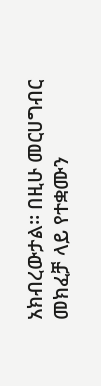አክብረውታል። በዚሁ መርሀግብር መክፈቻ ላይ የተቋሙን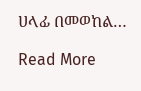ሀላፊ በመወከል…

Read More